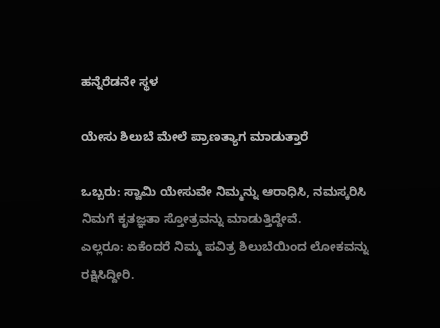ಹನ್ನೆರೆಡನೇ ಸ್ಥಳ

ಯೇಸು ಶಿಲುಬೆ ಮೇಲೆ ಪ್ರಾಣತ್ಯಾಗ ಮಾಡುತ್ತಾರೆ

ಒಬ್ಬರು: ಸ್ವಾಮಿ ಯೇಸುವೇ ನಿಮ್ಮನ್ನು ಆರಾಧಿಸಿ, ನಮಸ್ಕರಿಸಿ ನಿಮಗೆ ಕೃತಜ್ಞತಾ ಸ್ತೋತ್ರವನ್ನು ಮಾಡುತ್ತಿದ್ದೇವೆ.
ಎಲ್ಲರೂ: ಏಕೆಂದರೆ ನಿಮ್ಮ ಪವಿತ್ರ ಶಿಲುಬೆಯಿಂದ ಲೋಕವನ್ನು ರಕ್ಷಿಸಿದ್ದೀರಿ.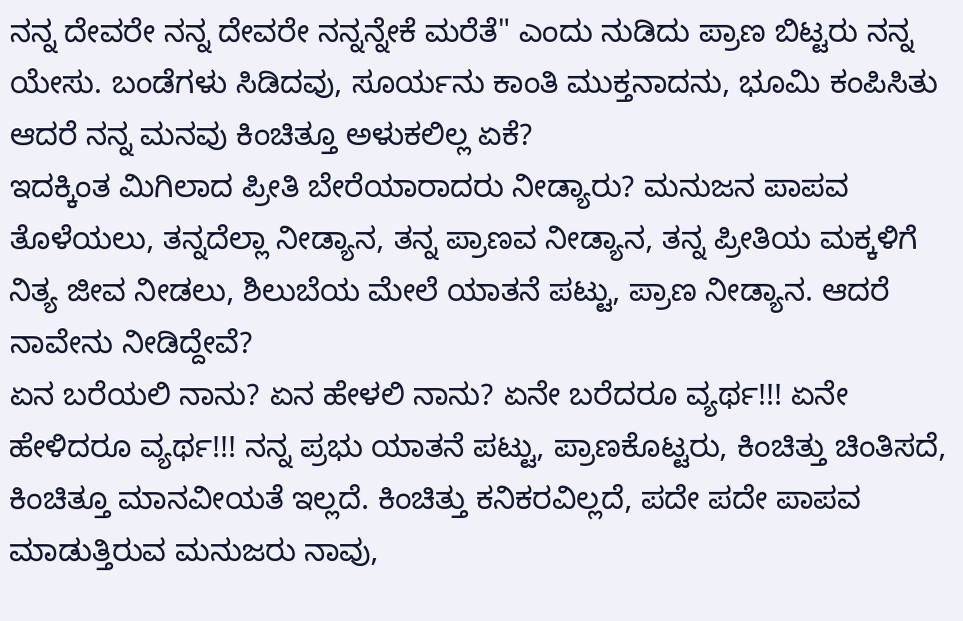ನನ್ನ ದೇವರೇ ನನ್ನ ದೇವರೇ ನನ್ನನ್ನೇಕೆ ಮರೆತೆ" ಎಂದು ನುಡಿದು ಪ್ರಾಣ ಬಿಟ್ಟರು ನನ್ನ ಯೇಸು. ಬಂಡೆಗಳು ಸಿಡಿದವು, ಸೂರ್ಯನು ಕಾಂತಿ ಮುಕ್ತನಾದನು, ಭೂಮಿ ಕಂಪಿಸಿತು ಆದರೆ ನನ್ನ ಮನವು ಕಿಂಚಿತ್ತೂ ಅಳುಕಲಿಲ್ಲ ಏಕೆ?
ಇದಕ್ಕಿಂತ ಮಿಗಿಲಾದ ಪ್ರೀತಿ ಬೇರೆಯಾರಾದರು ನೀಡ್ಯಾರು? ಮನುಜನ ಪಾಪವ ತೊಳೆಯಲು, ತನ್ನದೆಲ್ಲಾ ನೀಡ್ಯಾನ, ತನ್ನ ಪ್ರಾಣವ ನೀಡ್ಯಾನ, ತನ್ನ ಪ್ರೀತಿಯ ಮಕ್ಕಳಿಗೆ ನಿತ್ಯ ಜೀವ ನೀಡಲು, ಶಿಲುಬೆಯ ಮೇಲೆ ಯಾತನೆ ಪಟ್ಟು, ಪ್ರಾಣ ನೀಡ್ಯಾನ. ಆದರೆ ನಾವೇನು ನೀಡಿದ್ದೇವೆ?
ಏನ ಬರೆಯಲಿ ನಾನು? ಏನ ಹೇಳಲಿ ನಾನು? ಏನೇ ಬರೆದರೂ ವ್ಯರ್ಥ!!! ಏನೇ ಹೇಳಿದರೂ ವ್ಯರ್ಥ!!! ನನ್ನ ಪ್ರಭು ಯಾತನೆ ಪಟ್ಟು, ಪ್ರಾಣಕೊಟ್ಟರು, ಕಿಂಚಿತ್ತು ಚಿಂತಿಸದೆ, ಕಿಂಚಿತ್ತೂ ಮಾನವೀಯತೆ ಇಲ್ಲದೆ. ಕಿಂಚಿತ್ತು ಕನಿಕರವಿಲ್ಲದೆ, ಪದೇ ಪದೇ ಪಾಪವ ಮಾಡುತ್ತಿರುವ ಮನುಜರು ನಾವು,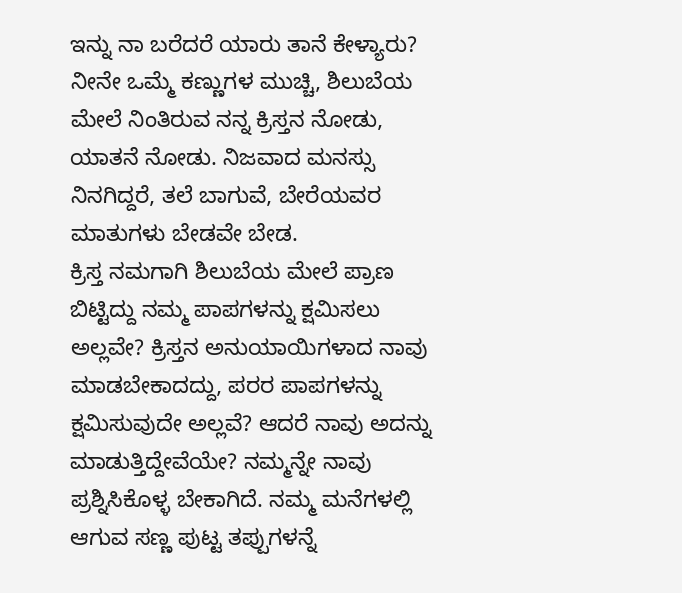ಇನ್ನು ನಾ ಬರೆದರೆ ಯಾರು ತಾನೆ ಕೇಳ್ಯಾರು? ನೀನೇ ಒಮ್ಮೆ ಕಣ್ಣುಗಳ ಮುಚ್ಚಿ, ಶಿಲುಬೆಯ ಮೇಲೆ ನಿಂತಿರುವ ನನ್ನ ಕ್ರಿಸ್ತನ ನೋಡು, ಯಾತನೆ ನೋಡು. ನಿಜವಾದ ಮನಸ್ಸು ನಿನಗಿದ್ದರೆ, ತಲೆ ಬಾಗುವೆ, ಬೇರೆಯವರ ಮಾತುಗಳು ಬೇಡವೇ ಬೇಡ.
ಕ್ರಿಸ್ತ ನಮಗಾಗಿ ಶಿಲುಬೆಯ ಮೇಲೆ ಪ್ರಾಣ ಬಿಟ್ಟಿದ್ದು ನಮ್ಮ ಪಾಪಗಳನ್ನು ಕ್ಷಮಿಸಲು ಅಲ್ಲವೇ? ಕ್ರಿಸ್ತನ ಅನುಯಾಯಿಗಳಾದ ನಾವು ಮಾಡಬೇಕಾದದ್ದು, ಪರರ ಪಾಪಗಳನ್ನು ಕ್ಷಮಿಸುವುದೇ ಅಲ್ಲವೆ? ಆದರೆ ನಾವು ಅದನ್ನು  ಮಾಡುತ್ತಿದ್ದೇವೆಯೇ? ನಮ್ಮನ್ನೇ ನಾವು ಪ್ರಶ್ನಿಸಿಕೊಳ್ಳ ಬೇಕಾಗಿದೆ. ನಮ್ಮ ಮನೆಗಳಲ್ಲಿ ಆಗುವ ಸಣ್ಣ ಪುಟ್ಟ ತಪ್ಪುಗಳನ್ನೆ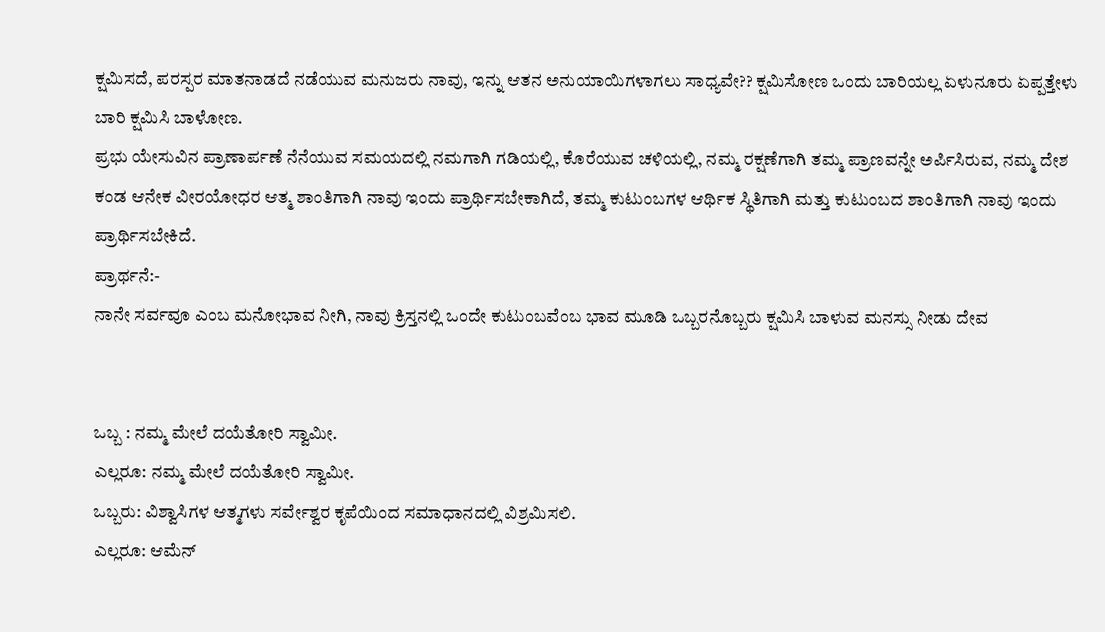ಕ್ಷಮಿಸದೆ, ಪರಸ್ಪರ ಮಾತನಾಡದೆ ನಡೆಯುವ ಮನುಜರು ನಾವು, ಇನ್ನು ಆತನ ಅನುಯಾಯಿಗಳಾಗಲು ಸಾಧ್ಯವೇ?? ಕ್ಷಮಿಸೋಣ ಒಂದು ಬಾರಿಯಲ್ಲ ಏಳುನೂರು ಏಪ್ಪತ್ತೇಳು ಬಾರಿ ಕ್ಷಮಿಸಿ ಬಾಳೋಣ.
ಪ್ರಭು ಯೇಸುವಿನ ಪ್ರಾಣಾರ್ಪಣೆ ನೆನೆಯುವ ಸಮಯದಲ್ಲಿ ನಮಗಾಗಿ ಗಡಿಯಲ್ಲಿ, ಕೊರೆಯುವ ಚಳಿಯಲ್ಲಿ, ನಮ್ಮ ರಕ್ಷಣೆಗಾಗಿ ತಮ್ಮ ಪ್ರಾಣವನ್ನೇ ಅರ್ಪಿಸಿರುವ, ನಮ್ಮ ದೇಶ ಕಂಡ ಆನೇಕ ವೀರಯೋಧರ ಆತ್ಮ ಶಾಂತಿಗಾಗಿ ನಾವು ಇಂದು ಪ್ರಾರ್ಥಿಸಬೇಕಾಗಿದೆ, ತಮ್ಮ ಕುಟುಂಬಗಳ ಆರ್ಥಿಕ ಸ್ಥಿತಿಗಾಗಿ ಮತ್ತು ಕುಟುಂಬದ ಶಾಂತಿಗಾಗಿ ನಾವು ಇಂದು ಪ್ರಾರ್ಥಿಸಬೇಕಿದೆ.
ಪ್ರಾರ್ಥನೆ:-
ನಾನೇ ಸರ್ವವೂ ಎಂಬ ಮನೋಭಾವ ನೀಗಿ, ನಾವು ಕ್ರಿಸ್ತನಲ್ಲಿ ಒಂದೇ ಕುಟುಂಬವೆಂಬ ಭಾವ ಮೂಡಿ ಒಬ್ಬರನೊಬ್ಬರು ಕ್ಷಮಿಸಿ ಬಾಳುವ ಮನಸ್ಸು ನೀಡು ದೇವ


ಒಬ್ಬ : ನಮ್ಮ ಮೇಲೆ ದಯೆತೋರಿ ಸ್ವಾಮೀ.
ಎಲ್ಲರೂ: ನಮ್ಮ ಮೇಲೆ ದಯೆತೋರಿ ಸ್ವಾಮೀ.
ಒಬ್ಬರು: ವಿಶ್ವಾಸಿಗಳ ಆತ್ಮಗಳು ಸರ್ವೇಶ್ವರ ಕೃಪೆಯಿಂದ ಸಮಾಧಾನದಲ್ಲಿ ವಿಶ್ರಮಿಸಲಿ.
ಎಲ್ಲರೂ: ಆಮೆನ್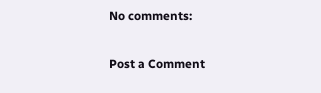No comments:

Post a Comment